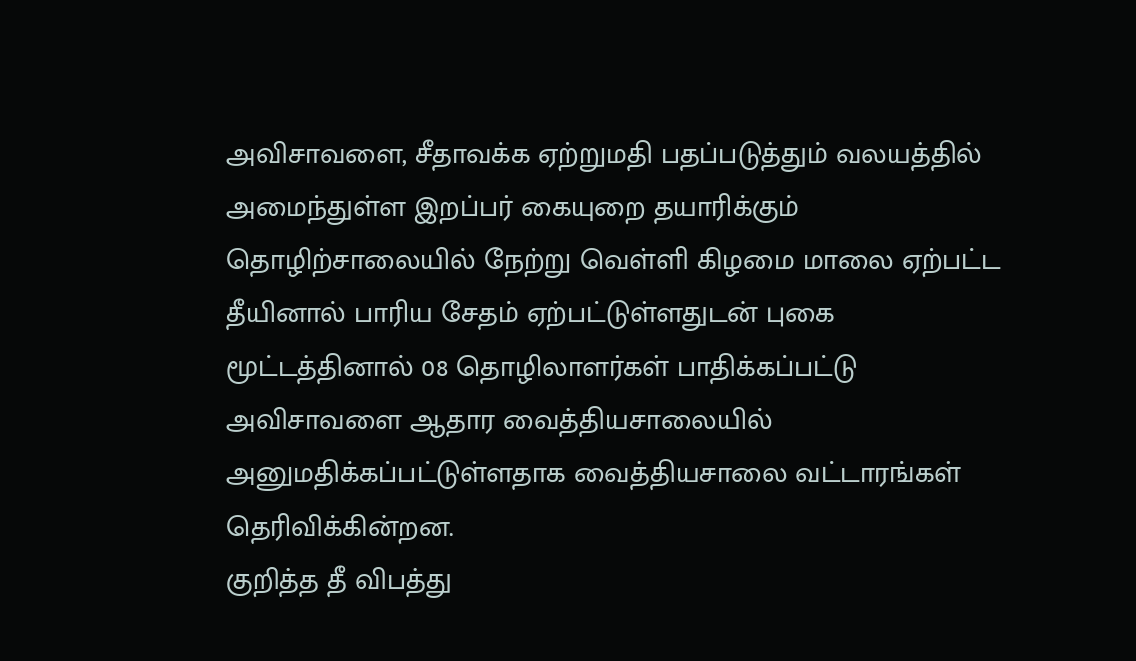அவிசாவளை, சீதாவக்க ஏற்றுமதி பதப்படுத்தும் வலயத்தில் அமைந்துள்ள இறப்பர் கையுறை தயாரிக்கும் தொழிற்சாலையில் நேற்று வெள்ளி கிழமை மாலை ஏற்பட்ட தீயினால் பாரிய சேதம் ஏற்பட்டுள்ளதுடன் புகை மூட்டத்தினால் 08 தொழிலாளர்கள் பாதிக்கப்பட்டு அவிசாவளை ஆதார வைத்தியசாலையில் அனுமதிக்கப்பட்டுள்ளதாக வைத்தியசாலை வட்டாரங்கள் தெரிவிக்கின்றன.
குறித்த தீ விபத்து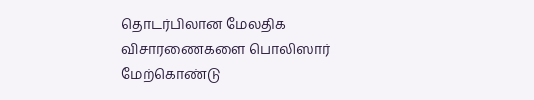தொடர்பிலான மேலதிக விசாரணைகளை பொலிஸார் மேற்கொண்டு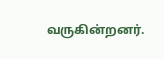வருகின்றனர்.